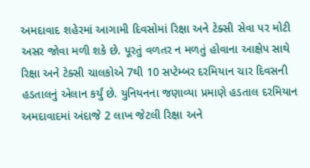અમદાવાદ શહેરમાં આગામી દિવસોમાં રિક્ષા અને ટેક્સી સેવા પર મોટી અસર જોવા મળી શકે છે. પૂરતું વળતર ન મળતું હોવાના આક્ષેપ સાથે રિક્ષા અને ટેક્સી ચાલકોએ 7થી 10 સપ્ટેમ્બર દરમિયાન ચાર દિવસની હડતાલનું એલાન કર્યું છે. યુનિયનના જણાવ્યા પ્રમાણે હડતાલ દરમિયાન અમદાવાદમાં અંદાજે 2 લાખ જેટલી રિક્ષા અને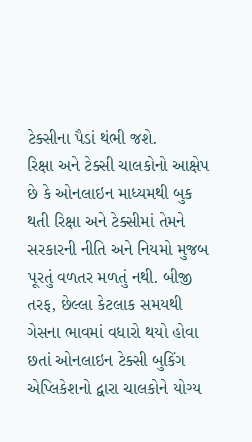ટેક્સીના પૈડાં થંભી જશે.
રિક્ષા અને ટેક્સી ચાલકોનો આક્ષેપ છે કે ઓનલાઇન માધ્યમથી બુક થતી રિક્ષા અને ટેક્સીમાં તેમને સરકારની નીતિ અને નિયમો મુજબ પૂરતું વળતર મળતું નથી. બીજી તરફ, છેલ્લા કેટલાક સમયથી ગેસના ભાવમાં વધારો થયો હોવા છતાં ઓનલાઇન ટેક્સી બુકિંગ એપ્લિકેશનો દ્વારા ચાલકોને યોગ્ય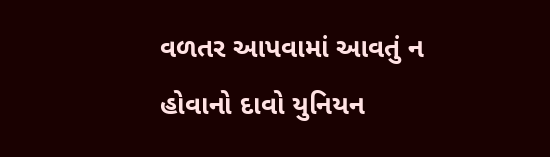વળતર આપવામાં આવતું ન હોવાનો દાવો યુનિયન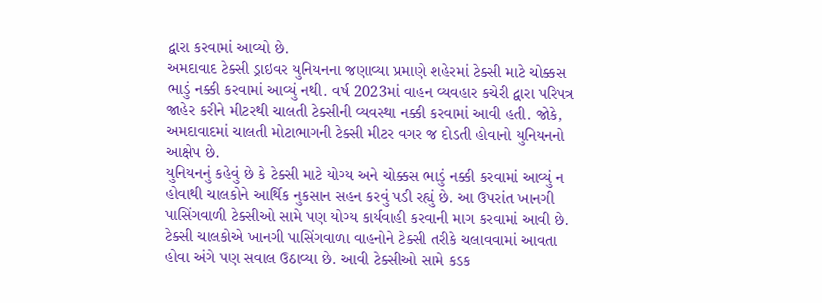દ્વારા કરવામાં આવ્યો છે.
અમદાવાદ ટેક્સી ડ્રાઇવર યુનિયનના જણાવ્યા પ્રમાણે શહેરમાં ટેક્સી માટે ચોક્કસ ભાડું નક્કી કરવામાં આવ્યું નથી. વર્ષ 2023માં વાહન વ્યવહાર કચેરી દ્વારા પરિપત્ર જાહેર કરીને મીટરથી ચાલતી ટેક્સીની વ્યવસ્થા નક્કી કરવામાં આવી હતી. જોકે, અમદાવાદમાં ચાલતી મોટાભાગની ટેક્સી મીટર વગર જ દોડતી હોવાનો યુનિયનનો આક્ષેપ છે.
યુનિયનનું કહેવું છે કે ટેક્સી માટે યોગ્ય અને ચોક્કસ ભાડું નક્કી કરવામાં આવ્યું ન હોવાથી ચાલકોને આર્થિક નુકસાન સહન કરવું પડી રહ્યું છે. આ ઉપરાંત ખાનગી પાસિંગવાળી ટેક્સીઓ સામે પણ યોગ્ય કાર્યવાહી કરવાની માગ કરવામાં આવી છે.
ટેક્સી ચાલકોએ ખાનગી પાસિંગવાળા વાહનોને ટેક્સી તરીકે ચલાવવામાં આવતા હોવા અંગે પણ સવાલ ઉઠાવ્યા છે. આવી ટેક્સીઓ સામે કડક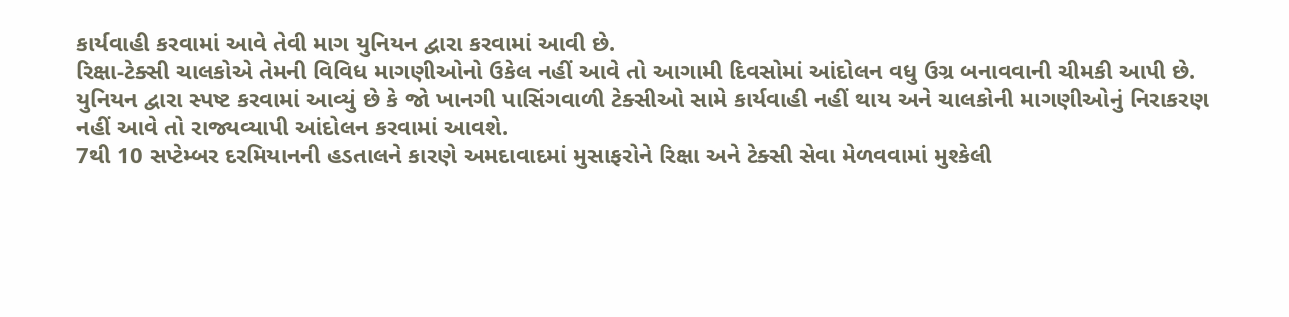કાર્યવાહી કરવામાં આવે તેવી માગ યુનિયન દ્વારા કરવામાં આવી છે.
રિક્ષા-ટેક્સી ચાલકોએ તેમની વિવિધ માગણીઓનો ઉકેલ નહીં આવે તો આગામી દિવસોમાં આંદોલન વધુ ઉગ્ર બનાવવાની ચીમકી આપી છે. યુનિયન દ્વારા સ્પષ્ટ કરવામાં આવ્યું છે કે જો ખાનગી પાસિંગવાળી ટેક્સીઓ સામે કાર્યવાહી નહીં થાય અને ચાલકોની માગણીઓનું નિરાકરણ નહીં આવે તો રાજ્યવ્યાપી આંદોલન કરવામાં આવશે.
7થી 10 સપ્ટેમ્બર દરમિયાનની હડતાલને કારણે અમદાવાદમાં મુસાફરોને રિક્ષા અને ટેક્સી સેવા મેળવવામાં મુશ્કેલી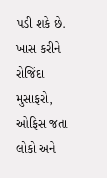પડી શકે છે. ખાસ કરીને રોજિંદા મુસાફરો, ઓફિસ જતા લોકો અને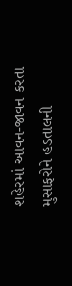શહેરમાં આવન-જાવન કરતા મુસાફરોને હડતાલની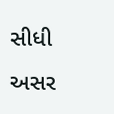સીધી અસર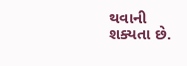થવાની શક્યતા છે.